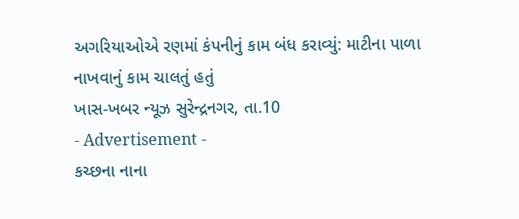અગરિયાઓએ રણમાં કંપનીનું કામ બંધ કરાવ્યું: માટીના પાળા નાખવાનું કામ ચાલતું હતું
ખાસ-ખબર ન્યૂઝ સુરેન્દ્રનગર, તા.10
- Advertisement -
કચ્છના નાના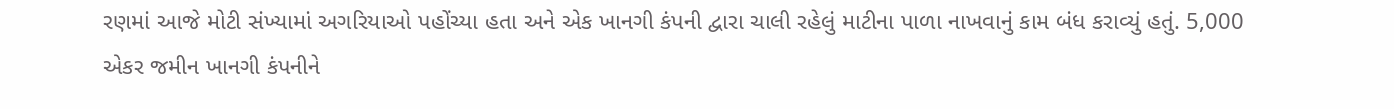રણમાં આજે મોટી સંખ્યામાં અગરિયાઓ પહોંચ્યા હતા અને એક ખાનગી કંપની દ્વારા ચાલી રહેલું માટીના પાળા નાખવાનું કામ બંધ કરાવ્યું હતું. 5,000 એકર જમીન ખાનગી કંપનીને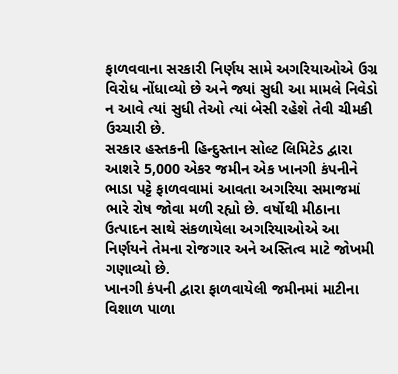ફાળવવાના સરકારી નિર્ણય સામે અગરિયાઓએ ઉગ્ર વિરોધ નોંધાવ્યો છે અને જ્યાં સુધી આ મામલે નિવેડો ન આવે ત્યાં સુધી તેઓ ત્યાં બેસી રહેશે તેવી ચીમકી ઉચ્ચારી છે.
સરકાર હસ્તકની હિન્દુસ્તાન સોલ્ટ લિમિટેડ દ્વારા આશરે 5,000 એકર જમીન એક ખાનગી કંપનીને ભાડા પટ્ટે ફાળવવામાં આવતા અગરિયા સમાજમાં ભારે રોષ જોવા મળી રહ્યો છે. વર્ષોથી મીઠાના ઉત્પાદન સાથે સંકળાયેલા અગરિયાઓએ આ નિર્ણયને તેમના રોજગાર અને અસ્તિત્વ માટે જોખમી ગણાવ્યો છે.
ખાનગી કંપની દ્વારા ફાળવાયેલી જમીનમાં માટીના વિશાળ પાળા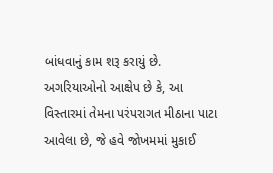બાંધવાનું કામ શરૂ કરાયું છે. અગરિયાઓનો આક્ષેપ છે કે, આ વિસ્તારમાં તેમના પરંપરાગત મીઠાના પાટા આવેલા છે, જે હવે જોખમમાં મુકાઈ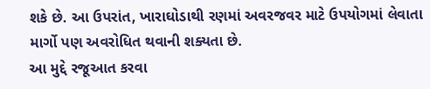શકે છે. આ ઉપરાંત, ખારાઘોડાથી રણમાં અવરજવર માટે ઉપયોગમાં લેવાતા માર્ગો પણ અવરોધિત થવાની શક્યતા છે.
આ મુદ્દે રજૂઆત કરવા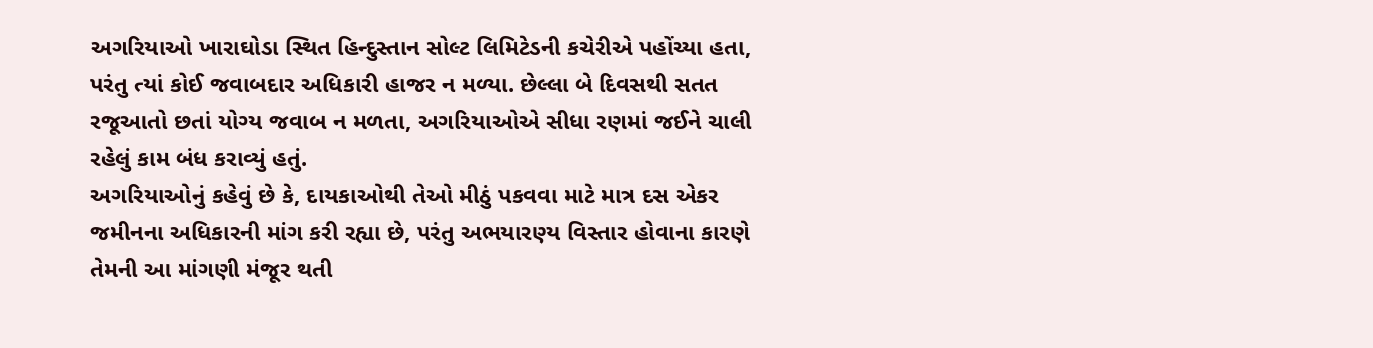અગરિયાઓ ખારાઘોડા સ્થિત હિન્દુસ્તાન સોલ્ટ લિમિટેડની કચેરીએ પહોંચ્યા હતા, પરંતુ ત્યાં કોઈ જવાબદાર અધિકારી હાજર ન મળ્યા. છેલ્લા બે દિવસથી સતત રજૂઆતો છતાં યોગ્ય જવાબ ન મળતા, અગરિયાઓએ સીધા રણમાં જઈને ચાલી રહેલું કામ બંધ કરાવ્યું હતું.
અગરિયાઓનું કહેવું છે કે, દાયકાઓથી તેઓ મીઠું પકવવા માટે માત્ર દસ એકર જમીનના અધિકારની માંગ કરી રહ્યા છે, પરંતુ અભયારણ્ય વિસ્તાર હોવાના કારણે તેમની આ માંગણી મંજૂર થતી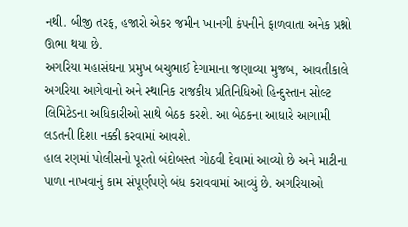નથી. બીજી તરફ, હજારો એકર જમીન ખાનગી કંપનીને ફાળવાતા અનેક પ્રશ્નો ઊભા થયા છે.
અગરિયા મહાસંઘના પ્રમુખ બચુભાઈ દેગામાના જણાવ્યા મુજબ, આવતીકાલે અગરિયા આગેવાનો અને સ્થાનિક રાજકીય પ્રતિનિધિઓ હિન્દુસ્તાન સોલ્ટ લિમિટેડના અધિકારીઓ સાથે બેઠક કરશે. આ બેઠકના આધારે આગામી લડતની દિશા નક્કી કરવામાં આવશે.
હાલ રણમાં પોલીસનો પૂરતો બંદોબસ્ત ગોઠવી દેવામાં આવ્યો છે અને માટીના પાળા નાખવાનું કામ સંપૂર્ણપણે બંધ કરાવવામાં આવ્યું છે. અગરિયાઓ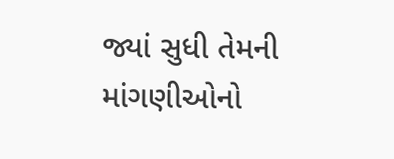જ્યાં સુધી તેમની માંગણીઓનો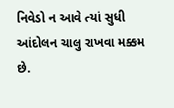નિવેડો ન આવે ત્યાં સુધી આંદોલન ચાલુ રાખવા મક્કમ છે.